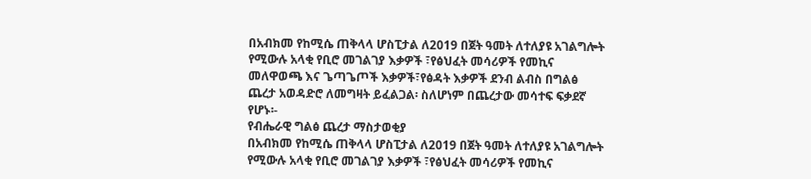በአብክመ የከሚሴ ጠቅላላ ሆስፒታል ለ2019 በጀት ዓመት ለተለያዩ አገልግሎት የሚውሉ አላቂ የቢሮ መገልገያ እቃዎች ፣የፅህፈት መሳሪዎች የመኪና መለዋወጫ እና ጌጣጌጦች እቃዎች፣የፅዳት እቃዎች ደንብ ልብስ በግልፅ ጨረታ አወዳድሮ ለመግዛት ይፈልጋል፡ ስለሆነም በጨረታው መሳተፍ ፍቃደኛ የሆኑ፡-
የብሔራዊ ግልፅ ጨረታ ማስታወቂያ
በአብክመ የከሚሴ ጠቅላላ ሆስፒታል ለ2019 በጀት ዓመት ለተለያዩ አገልግሎት የሚውሉ አላቂ የቢሮ መገልገያ እቃዎች ፣የፅህፈት መሳሪዎች የመኪና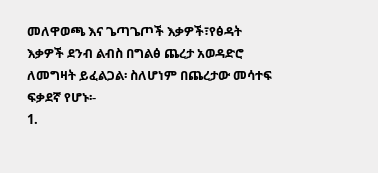መለዋወጫ እና ጌጣጌጦች እቃዎች፣የፅዳት እቃዎች ደንብ ልብስ በግልፅ ጨረታ አወዳድሮ ለመግዛት ይፈልጋል፡ ስለሆነም በጨረታው መሳተፍ ፍቃደኛ የሆኑ፡-
1.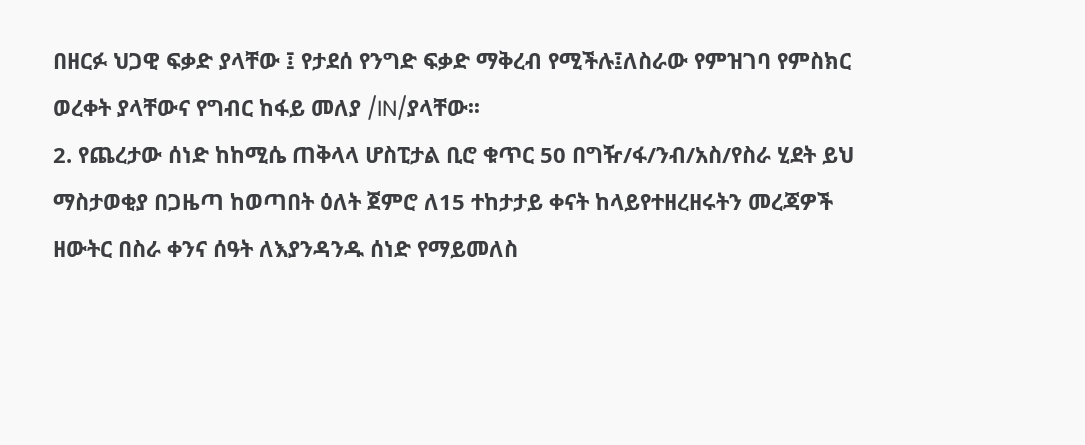በዘርፉ ህጋዊ ፍቃድ ያላቸው ፤ የታደሰ የንግድ ፍቃድ ማቅረብ የሚችሉ፤ለስራው የምዝገባ የምስክር ወረቀት ያላቸውና የግብር ከፋይ መለያ /IN/ያላቸው፡፡
2. የጨረታው ሰነድ ከከሚሴ ጠቅላላ ሆስፒታል ቢሮ ቁጥር 50 በግዥ/ፋ/ንብ/አስ/የስራ ሂደት ይህ ማስታወቂያ በጋዜጣ ከወጣበት ዕለት ጀምሮ ለ15 ተከታታይ ቀናት ከላይየተዘረዘሩትን መረጃዎች ዘውትር በስራ ቀንና ሰዓት ለእያንዳንዱ ሰነድ የማይመለስ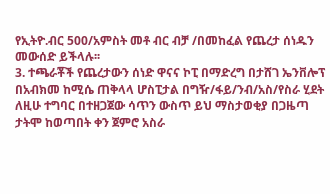የኢትዮ.ብር 500/አምስት መቶ ብር ብቻ /በመከፈል የጨረታ ሰነዱን መውሰድ ይችላሉ፡፡
3. ተጫራቾች የጨረታውን ሰነድ ዋናና ኮፒ በማድረግ በታሸገ ኤንቨሎፕ በአብክመ ከሚሴ ጠቅላላ ሆስፒታል በግዥ/ፋይ/ንብ/አስ/የስራ ሂደት ለዚሁ ተግባር በተዘጋጀው ሳጥን ውስጥ ይህ ማስታወቂያ በጋዜጣ ታትሞ ከወጣበት ቀን ጀምሮ አስራ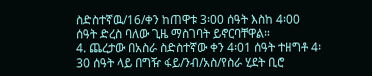ስድስተኛዉ/16/ቀን ከጠዋቱ 3፡00 ሰዓት እስከ 4፡00 ሰዓት ድረስ ባለው ጊዜ ማስገባት ይኖርባቸዋል።
4. ጨረታው በአስራ ስድስተኛው ቀን 4፡01 ሰዓት ተዘግቶ 4፡30 ሰዓት ላይ በግዥ ፋይ/ንብ/አስ/የስራ ሂደት ቢሮ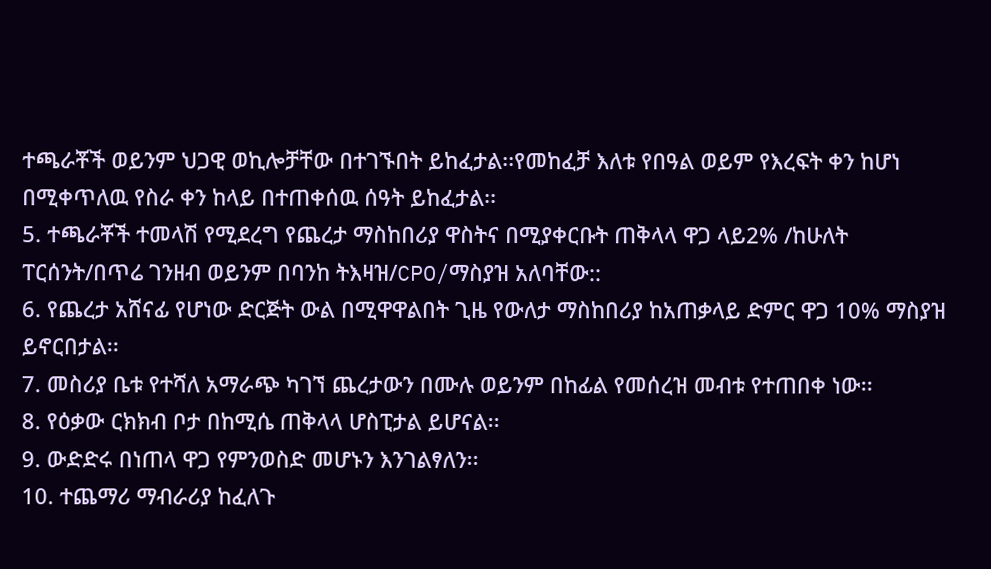ተጫራቾች ወይንም ህጋዊ ወኪሎቻቸው በተገኙበት ይከፈታል፡፡የመከፈቻ እለቱ የበዓል ወይም የእረፍት ቀን ከሆነ በሚቀጥለዉ የስራ ቀን ከላይ በተጠቀሰዉ ሰዓት ይከፈታል፡፡
5. ተጫራቾች ተመላሽ የሚደረግ የጨረታ ማስከበሪያ ዋስትና በሚያቀርቡት ጠቅላላ ዋጋ ላይ2% /ከሁለት ፐርሰንት/በጥሬ ገንዘብ ወይንም በባንከ ትእዛዝ/CPO/ማስያዝ አለባቸው::
6. የጨረታ አሸናፊ የሆነው ድርጅት ውል በሚዋዋልበት ጊዜ የውለታ ማስከበሪያ ከአጠቃላይ ድምር ዋጋ 10% ማስያዝ ይኖርበታል፡፡
7. መስሪያ ቤቱ የተሻለ አማራጭ ካገኘ ጨረታውን በሙሉ ወይንም በከፊል የመሰረዝ መብቱ የተጠበቀ ነው፡፡
8. የዕቃው ርክክብ ቦታ በከሚሴ ጠቅላላ ሆስፒታል ይሆናል፡፡
9. ውድድሩ በነጠላ ዋጋ የምንወስድ መሆኑን እንገልፃለን፡፡
10. ተጨማሪ ማብራሪያ ከፈለጉ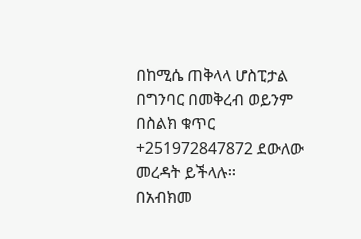በከሚሴ ጠቅላላ ሆስፒታል በግንባር በመቅረብ ወይንም በስልክ ቁጥር +251972847872 ደውለው መረዳት ይችላሉ፡፡
በአብክመ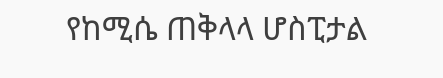የከሚሴ ጠቅላላ ሆስፒታል